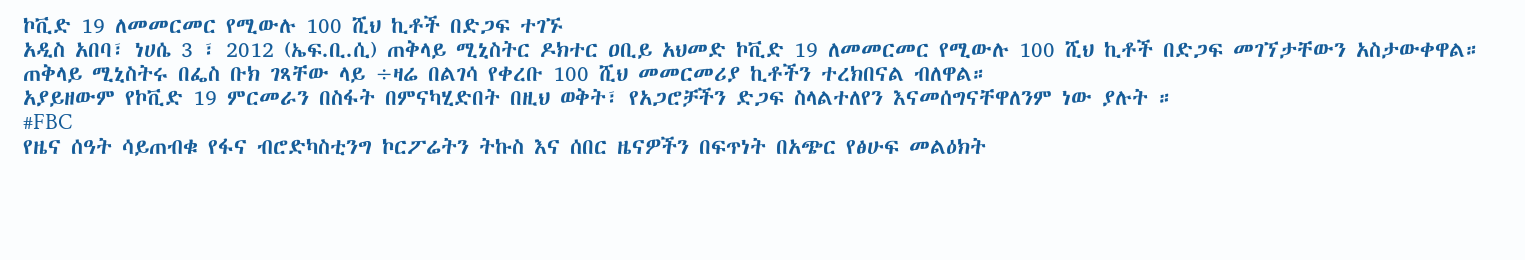ኮቪድ 19 ለመመርመር የሚውሉ 100 ሺህ ኪቶች በድጋፍ ተገኙ
አዲስ አበባ፣ ነሀሴ 3 ፣ 2012 (ኤፍ.ቢ.ሲ) ጠቅላይ ሚኒስትር ዶክተር ዐቢይ አህመድ ኮቪድ 19 ለመመርመር የሚውሉ 100 ሺህ ኪቶች በድጋፍ መገኘታቸውን አስታውቀዋል።
ጠቅላይ ሚኒስትሩ በፌስ ቡክ ገጻቸው ላይ ÷ዛሬ በልገሳ የቀረቡ 100 ሺህ መመርመሪያ ኪቶችን ተረክበናል ብለዋል።
አያይዘውም የኮቪድ 19 ምርመራን በስፋት በምናካሂድበት በዚህ ወቅት፣ የአጋሮቻችን ድጋፍ ስላልተለየን እናመሰግናቸዋለንም ነው ያሉት ።
#FBC
የዜና ሰዓት ሳይጠብቁ የፋና ብሮድካስቲንግ ኮርፖሬትን ትኩስ እና ሰበር ዜናዎችን በፍጥነት በአጭር የፅሁፍ መልዕክት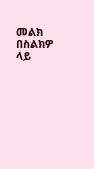መልክ በስልክዎ ላይ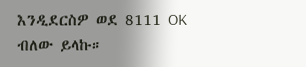እንዲደርስዎ ወደ 8111 OK ብለው ይላኩ።